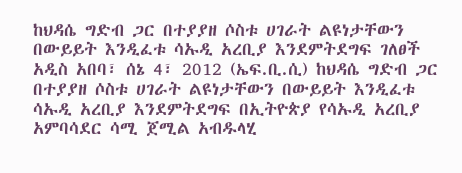ከህዳሴ ግድብ ጋር በተያያዘ ሶስቱ ሀገራት ልዩነታቸውን በውይይት እንዲፈቱ ሳኡዲ አረቢያ እንደምትደግፍ ገለፀች
አዲስ አበባ፣ ሰኔ 4፣ 2012 (ኤፍ.ቢ.ሲ) ከህዳሴ ግድብ ጋር በተያያዘ ሶስቱ ሀገራት ልዩነታቸውን በውይይት እንዲፈቱ ሳኡዲ አረቢያ እንደምትደግፍ በኢትዮጵያ የሳኡዲ አረቢያ አምባሳደር ሳሚ ጀሚል አብዱላሂ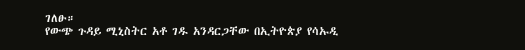ገለፁ።
የውጭ ጉዳይ ሚኒስትር አቶ ገዱ አንዳርጋቸው በኢትዮጵያ የሳኡዲ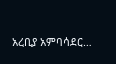አረቢያ አምባሳደር…